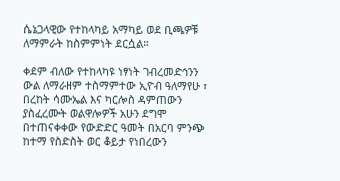ሴኔጋላዊው የተከላካይ አማካይ ወደ ቢጫዎቹ ለማምራት ከስምምነት ደርሷል።

ቀደም ብለው የተከላካዩ ነፃነት ገብረመድኅንን ውል ለማራዘም ተስማምተው ኢዮብ ዓለማየሁ ፣ በረከት ሳሙኤል እና ካርሎስ ዳምጠውን ያስፈረሙት ወልዋሎዎች አሁን ደግሞ በተጠናቀቀው የውድድር ዓመት በአርባ ምንጭ ከተማ የስድስት ወር ቆይታ የነበረውን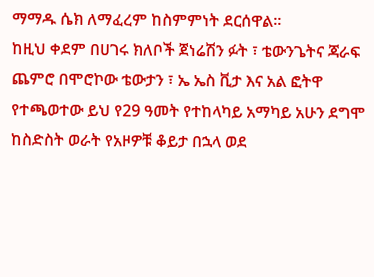ማማዱ ሴክ ለማፈረም ከስምምነት ደርሰዋል።
ከዚህ ቀደም በሀገሩ ክለቦች ጀነሬሽን ፉት ፣ ቴውንጌትና ጃራፍ ጨምሮ በሞሮኮው ቴውታን ፣ ኤ ኤስ ቪታ እና አል ፎትዋ የተጫወተው ይህ የ29 ዓመት የተከላካይ አማካይ አሁን ደግሞ ከስድስት ወራት የአዞዎቹ ቆይታ በኋላ ወደ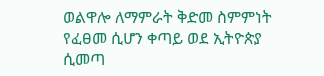ወልዋሎ ለማምራት ቅድመ ስምምነት የፈፀመ ሲሆን ቀጣይ ወደ ኢትዮጵያ ሲመጣ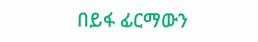በይፋ ፊርማውን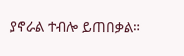ያኖራል ተብሎ ይጠበቃል።